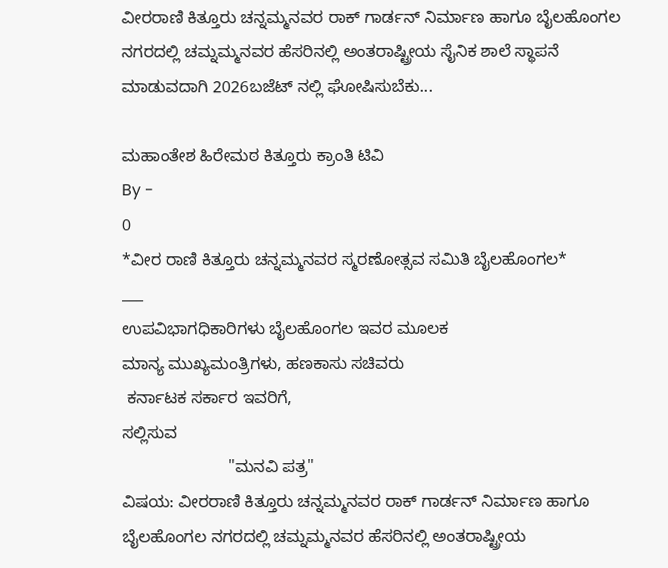ವೀರರಾಣಿ ಕಿತ್ತೂರು ಚನ್ನಮ್ಮನವರ ರಾಕ್ ಗಾರ್ಡನ್ ನಿರ್ಮಾಣ ಹಾಗೂ ಬೈಲಹೊಂಗಲ ನಗರದಲ್ಲಿ ಚಮ್ನಮ್ಮನವರ ಹೆಸರಿನಲ್ಲಿ ಅಂತರಾಷ್ಟ್ರೀಯ ಸೈನಿಕ ಶಾಲೆ ಸ್ಥಾಪನೆ ಮಾಡುವದಾಗಿ 2026ಬಜೆಟ್ ನಲ್ಲಿ ಘೋಷಿಸುಬೆಕು...

ಮಹಾಂತೇಶ ಹಿರೇಮಠ ಕಿತ್ತೂರು ಕ್ರಾಂತಿ ಟಿವಿ
By -
0
*ವೀರ ರಾಣಿ ಕಿತ್ತೂರು ಚನ್ನಮ್ಮನವರ ಸ್ಮರಣೋತ್ಸವ ಸಮಿತಿ ಬೈಲಹೊಂಗಲ*
___
ಉಪವಿಭಾಗಧಿಕಾರಿಗಳು ಬೈಲಹೊಂಗಲ ಇವರ ಮೂಲಕ
ಮಾನ್ಯ ಮುಖ್ಯಮಂತ್ರಿಗಳು, ಹಣಕಾಸು ಸಚಿವರು
 ಕರ್ನಾಟಕ ಸರ್ಕಾರ ಇವರಿಗೆ,
ಸಲ್ಲಿಸುವ
                       "ಮನವಿ ಪತ್ರ"
ವಿಷಯ: ವೀರರಾಣಿ ಕಿತ್ತೂರು ಚನ್ನಮ್ಮನವರ ರಾಕ್ ಗಾರ್ಡನ್ ನಿರ್ಮಾಣ ಹಾಗೂ ಬೈಲಹೊಂಗಲ ನಗರದಲ್ಲಿ ಚಮ್ನಮ್ಮನವರ ಹೆಸರಿನಲ್ಲಿ ಅಂತರಾಷ್ಟ್ರೀಯ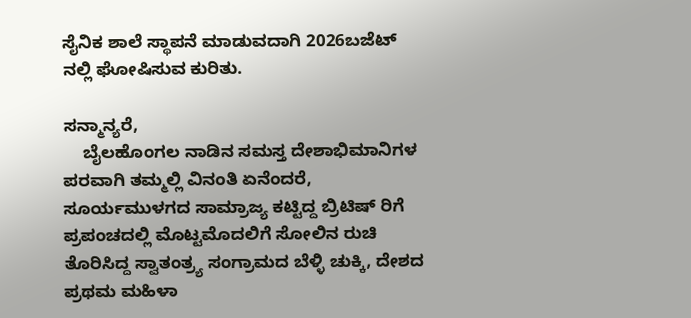ಸೈನಿಕ ಶಾಲೆ ಸ್ಥಾಪನೆ ಮಾಡುವದಾಗಿ 2026ಬಜೆಟ್ ನಲ್ಲಿ ಘೋಷಿಸುವ ಕುರಿತು.

ಸನ್ಮಾನ್ಯರೆ,
    ಬೈಲಹೊಂಗಲ ನಾಡಿನ ಸಮಸ್ತ‌ ದೇಶಾಭಿಮಾನಿಗಳ ಪರವಾಗಿ ತಮ್ಮಲ್ಲಿ ವಿನಂತಿ ಏನೆಂದರೆ,
ಸೂರ್ಯಮುಳಗದ ಸಾಮ್ರಾಜ್ಯ ಕಟ್ಟಿದ್ದ ಬ್ರಿಟಿಷ್‌ ರಿಗೆ ಪ್ರಪಂಚದಲ್ಲಿ‌ ಮೊಟ್ಟಮೊದಲಿಗೆ ಸೋಲಿನ‌ ರುಚಿ ತೊರಿಸಿದ್ದ ಸ್ವಾತಂತ್ರ್ಯ ಸಂಗ್ರಾಮದ ಬೆಳ್ಳಿ ಚುಕ್ಕಿ, ದೇಶದ ಪ್ರಥಮ ಮಹಿಳಾ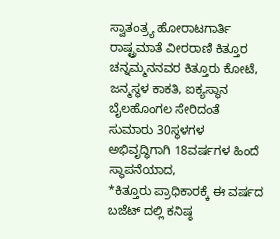ಸ್ವಾತಂತ್ರ್ಯ ಹೋರಾಟಗಾರ್ತಿ ರಾಷ್ಟ್ರಮಾತೆ ವೀರರಾಣಿ ಕಿತ್ತೂರ ಚನ್ನಮ್ಮ‌ನನವರ ಕಿತ್ತೂರು ಕೋಟೆ, ಜನ್ಮಸ್ಥಳ ಕಾಕತಿ, ಐಕ್ಯಸ್ಥಾನ ಬೈಲಹೊಂಗಲ ಸೇರಿದಂತೆ ಸುಮಾರು 30ಸ್ಥಳಗಳ ಅಭಿವೃದ್ಧಿಗಾಗಿ 18ವರ್ಷಗಳ ಹಿಂದೆ ಸ್ಥಾಪನೆಯಾದ,
*ಕಿತ್ತೂರು ಪ್ರಾಧಿಕಾರಕ್ಕೆ ಈ ವರ್ಷದ ಬಜೆಟ್ ದಲ್ಲಿ ಕನಿಷ್ಠ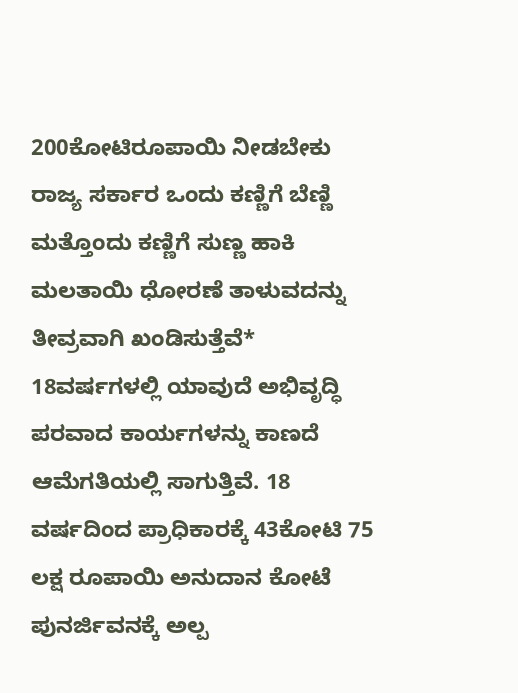200ಕೋಟಿರೂಪಾಯಿ ನೀಡಬೇಕು ರಾಜ್ಯ ಸರ್ಕಾರ‌ ಒಂದು ಕಣ್ಣಿಗೆ ಬೆಣ್ಣಿ ಮತ್ತೊಂದು ಕಣ್ಣಿಗೆ ಸುಣ್ಣ ಹಾಕಿ ಮಲತಾಯಿ ಧೋರಣೆ ತಾಳುವದನ್ನು ತೀವ್ರವಾಗಿ ಖಂಡಿಸುತ್ತೆವೆ*
18ವರ್ಷಗಳಲ್ಲಿ ಯಾವುದೆ ಅಭಿವೃದ್ಧಿ ಪರವಾದ ಕಾರ್ಯಗಳನ್ನು ಕಾಣದೆ ಆಮೆಗತಿಯಲ್ಲಿ ಸಾಗುತ್ತಿವೆ. 18 ವರ್ಷದಿಂದ ಪ್ರಾಧಿಕಾರಕ್ಕೆ 43ಕೋಟಿ 75 ಲಕ್ಷ ರೂಪಾಯಿ‌ ಅನುದಾನ ಕೋಟೆ ಪುನರ್ಜಿವನಕ್ಕೆ ಅಲ್ಪ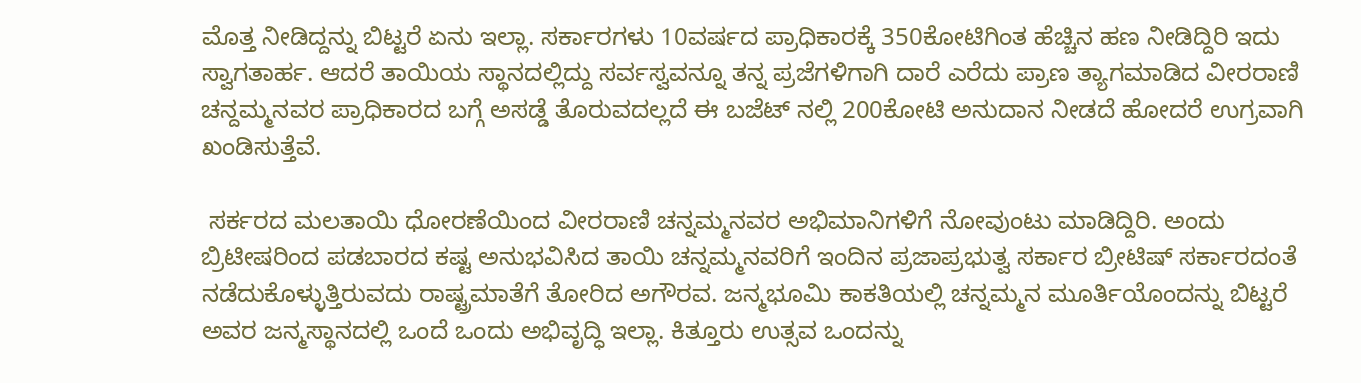ಮೊತ್ತ ನೀಡಿದ್ದನ್ನು ಬಿಟ್ಟರೆ ಏನು ಇಲ್ಲಾ. ಸರ್ಕಾರಗಳು 10ವರ್ಷದ ಪ್ರಾಧಿಕಾರಕ್ಕೆ 350ಕೋಟಿಗಿಂತ‌ ಹೆಚ್ಚಿನ‌ ಹಣ ನೀಡಿದ್ದಿರಿ ಇದು ಸ್ವಾಗತಾರ್ಹ. ಆದರೆ ತಾಯಿಯ ಸ್ಥಾನದಲ್ಲಿದ್ದು ಸರ್ವಸ್ವವನ್ನೂ ತನ್ನ ಪ್ರಜೆಗಳಿಗಾಗಿ ದಾರೆ ಎರೆದು ಪ್ರಾಣ ತ್ಯಾಗಮಾಡಿದ ವೀರರಾಣಿ ಚನ್ದಮ್ಮನವರ ಪ್ರಾಧಿಕಾರದ ಬಗ್ಗೆ ಅಸಡ್ಡೆ ತೊರುವದಲ್ಲದೆ ಈ ಬಜೆಟ್ ನಲ್ಲಿ 200ಕೋಟಿ ಅನುದಾನ ನೀಡದೆ ಹೋದರೆ ಉಗ್ರವಾಗಿ ಖಂಡಿಸುತ್ತೆವೆ.

 ಸರ್ಕರದ ಮಲತಾಯಿ ಧೋರಣೆಯಿಂದ ವೀರರಾಣಿ ಚನ್ನಮ್ಮನವರ ಅಭಿಮಾನಿಗಳಿಗೆ ನೋವುಂಟು ಮಾಡಿದ್ದಿರಿ. ಅಂದು ಬ್ರಿಟೀಷರಿಂದ ಪಡಬಾರದ ಕಷ್ಟ ಅನುಭವಿಸಿದ ತಾಯಿ ಚನ್ನಮ್ಮನವರಿಗೆ ಇಂದಿನ ಪ್ರಜಾಪ್ರಭುತ್ವ ಸರ್ಕಾರ ಬ್ರೀಟಿಷ್ ಸರ್ಕಾರದಂತೆ ನಡೆದುಕೊಳ್ಳುತ್ತಿರುವದು ರಾಷ್ಟ್ರಮಾತೆಗೆ ತೋರಿದ ಅಗೌರವ. ಜನ್ಮಭೂಮಿ ಕಾಕತಿಯಲ್ಲಿ‌ ಚನ್ನಮ್ಮನ ಮೂರ್ತಿಯೊಂದನ್ನು ಬಿಟ್ಟರೆ ಅವರ ಜನ್ಮಸ್ಥಾನದಲ್ಲಿ ಒಂದೆ ಒಂದು ಅಭಿವೃದ್ಧಿ ಇಲ್ಲಾ. ಕಿತ್ತೂರು ಉತ್ಸವ ಒಂದನ್ನು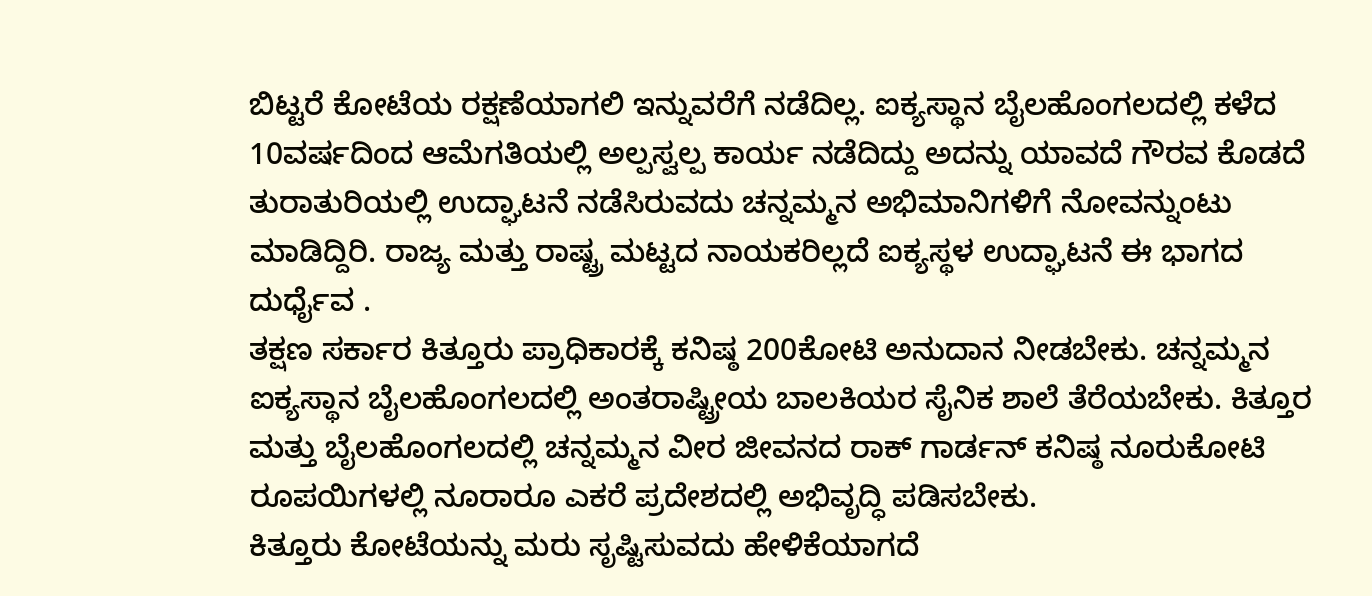ಬಿಟ್ಟರೆ ಕೋಟೆಯ ರಕ್ಷಣೆಯಾಗಲಿ ಇನ್ನುವರೆಗೆ ನಡೆದಿಲ್ಲ. ಐಕ್ಯಸ್ಥಾನ ಬೈಲಹೊಂಗಲದಲ್ಲಿ ಕಳೆದ 10ವರ್ಷದಿಂದ ಆಮೆಗತಿಯಲ್ಲಿ ಅಲ್ಪಸ್ವಲ್ಪ ಕಾರ್ಯ ನಡೆದಿದ್ದು ಅದನ್ನು ಯಾವದೆ ಗೌರವ ಕೊಡದೆ ತುರಾತುರಿಯಲ್ಲಿ ಉದ್ಘಾಟನೆ ನಡೆಸಿರುವದು ಚನ್ನಮ್ಮನ ಅಭಿಮಾನಿಗಳಿಗೆ ನೋವನ್ನುಂಟು ಮಾಡಿದ್ದಿರಿ. ರಾಜ್ಯ ಮತ್ತು ರಾಷ್ಟ್ರ ಮಟ್ಟದ ನಾಯಕರಿಲ್ಲದೆ ಐಕ್ಯಸ್ಥಳ ಉದ್ಘಾಟನೆ ಈ ಭಾಗದ ದುರ್ಧೈವ .
ತಕ್ಷಣ ಸರ್ಕಾರ ಕಿತ್ತೂರು ಪ್ರಾಧಿಕಾರಕ್ಕೆ ಕನಿಷ್ಠ 200ಕೋಟಿ ಅನುದಾನ ನೀಡಬೇಕು. ಚನ್ನಮ್ಮನ ಐಕ್ಯಸ್ಥಾನ ಬೈಲಹೊಂಗಲದಲ್ಲಿ ಅಂತರಾಷ್ಟ್ರೀಯ ಬಾಲಕಿಯರ ಸೈನಿಕ ಶಾಲೆ ತೆರೆಯಬೇಕು. ಕಿತ್ತೂರ ಮತ್ತು ಬೈಲಹೊಂಗಲದಲ್ಲಿ ಚನ್ನಮ್ಮನ ವೀರ ಜೀವನದ ರಾಕ್ ಗಾರ್ಡನ್ ಕನಿಷ್ಠ ನೂರುಕೋಟಿ ರೂಪಯಿಗಳಲ್ಲಿ ನೂರಾರೂ ಎಕರೆ ಪ್ರದೇಶದಲ್ಲಿ ಅಭಿವೃದ್ಧಿ ಪಡಿಸಬೇಕು.
ಕಿತ್ತೂರು ಕೋಟೆಯನ್ನು ಮರು ಸೃಷ್ಟಿಸುವದು ಹೇಳಿಕೆಯಾಗದೆ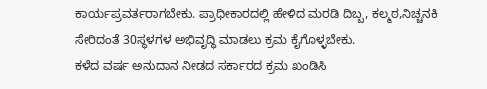ಕಾರ್ಯಪ್ರವರ್ತರಾಗಬೇಕು. ಪ್ರಾಧೀಕಾರದಲ್ಲಿ ಹೇಳಿದ ಮರಡಿ ದಿಬ್ಬ, ಕಲ್ಮಠ,ನಿಚ್ಚನಕಿ ಸೇರಿದಂತೆ‌ 30ಸ್ಥಳಗಳ ಅಭಿವೃದ್ಧಿ ಮಾಡಲು ಕ್ರಮ ಕೈಗೊಳ್ಳಬೇಕು.
ಕಳೆದ ವರ್ಷ ಅನುದಾನ ನೀಡದ ಸರ್ಕಾರದ ಕ್ರಮ‌ ಖಂಡಿಸಿ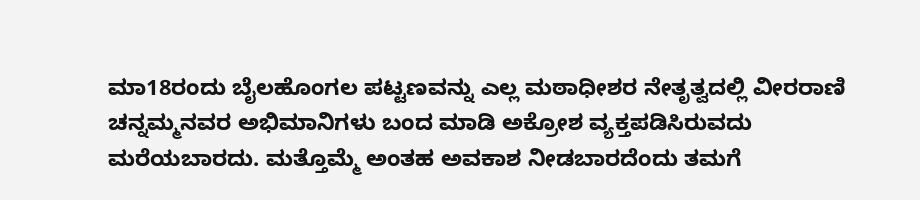ಮಾ18ರಂದು ಬೈಲಹೊಂಗಲ ಪಟ್ಟಣವನ್ನು ಎಲ್ಲ ಮಠಾಧೀಶರ ನೇತೃತ್ವದಲ್ಲಿ ವೀರರಾಣಿ ಚನ್ನಮ್ಮನವರ ಅಭಿಮಾನಿಗಳು ಬಂದ ಮಾಡಿ ಅಕ್ರೋಶ ವ್ಯಕ್ತಪಡಿಸಿರುವದು ಮರೆಯಬಾರದು. ಮತ್ತೊಮ್ಮೆ ಅಂತಹ ಅವಕಾಶ ನೀಡಬಾರದೆಂದು ತಮಗೆ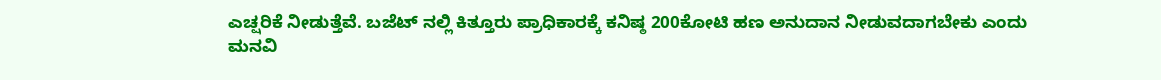ಎಚ್ಷರಿಕೆ ನೀಡುತ್ತೆವೆ. ಬಜೆಟ್ ನಲ್ಲಿ ಕಿತ್ತೂರು ಪ್ರಾಧಿಕಾರಕ್ಕೆ ಕನಿಷ್ಠ 200ಕೋಟಿ ಹಣ ಅನುದಾನ ನೀಡುವದಾಗಬೇಕು ಎಂದು ಮನವಿ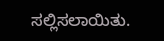ಸಲ್ಲಿಸಲಾಯಿತು.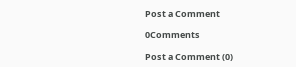Post a Comment

0Comments

Post a Comment (0)